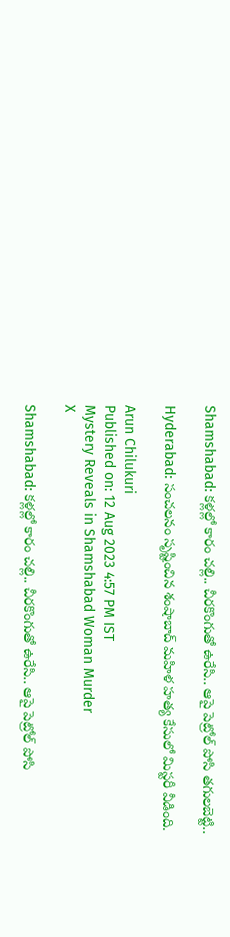Shamshabad: కళ్లల్లో కారం చల్లి.. చీరకొంగుతో ఉరేసి.. ఆపై పెట్రోల్‌ పోసి తగులబెట్టి..

Hyderabad: సంచలనం సృష్టించిన శంషాబాద్ మహిళ హత్య కేసులో మిస్టరీ వీడింది.

Arun Chilukuri
Published on: 12 Aug 2023 4:57 PM IST
Mystery Reveals in Shamshabad Woman Murder
X

Shamshabad: కళ్లల్లో కారం చల్లి.. చీరకొంగుతో ఉరేసి.. ఆపై పెట్రోల్‌ పోసి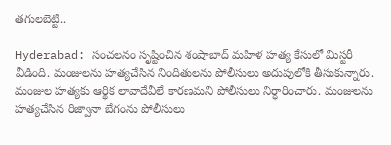తగులబెట్టి..

Hyderabad: సంచలనం సృష్టించిన శంషాబాద్ మహిళ హత్య కేసులో మిస్టరీ వీడింది. మంజులను హత్యచేసిన నిందితులను పోలీసులు అదుపులోకి తీసుకున్నారు. మంజుల హత్యకు ఆర్థిక లావాదేవీలే కారణమని పోలీసులు నిర్ధారించారు. మంజులను హత్యచేసిన రిజ్వానా బేగంను పోలీసులు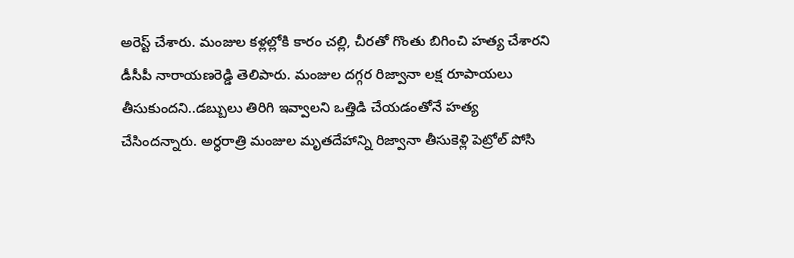అరెస్ట్ చేశారు. మంజుల కళ్లల్లోకి కారం చల్లి, చీరతో గొంతు బిగించి హత్య చేశారని డీసీపీ నారాయణరెడ్డి తెలిపారు. మంజుల దగ్గర రిజ్వానా లక్ష రూపాయలు తీసుకుందని..డబ్బులు తిరిగి ఇవ్వాలని ఒత్తిడి చేయడంతోనే హత్య చేసిందన్నారు. అర్ధరాత్రి మంజుల మృతదేహాన్ని రిజ్వానా తీసుకెళ్లి పెట్రోల్ పోసి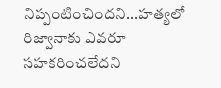నిప్పంటించిందని...హత్యలో రిజ్వానాకు ఎవరూ సహకరించలేదని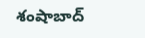శంషాబాద్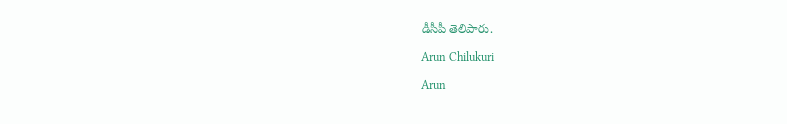డీసీపీ తెలిపారు.

Arun Chilukuri

Arun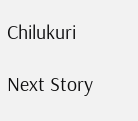Chilukuri

Next Story